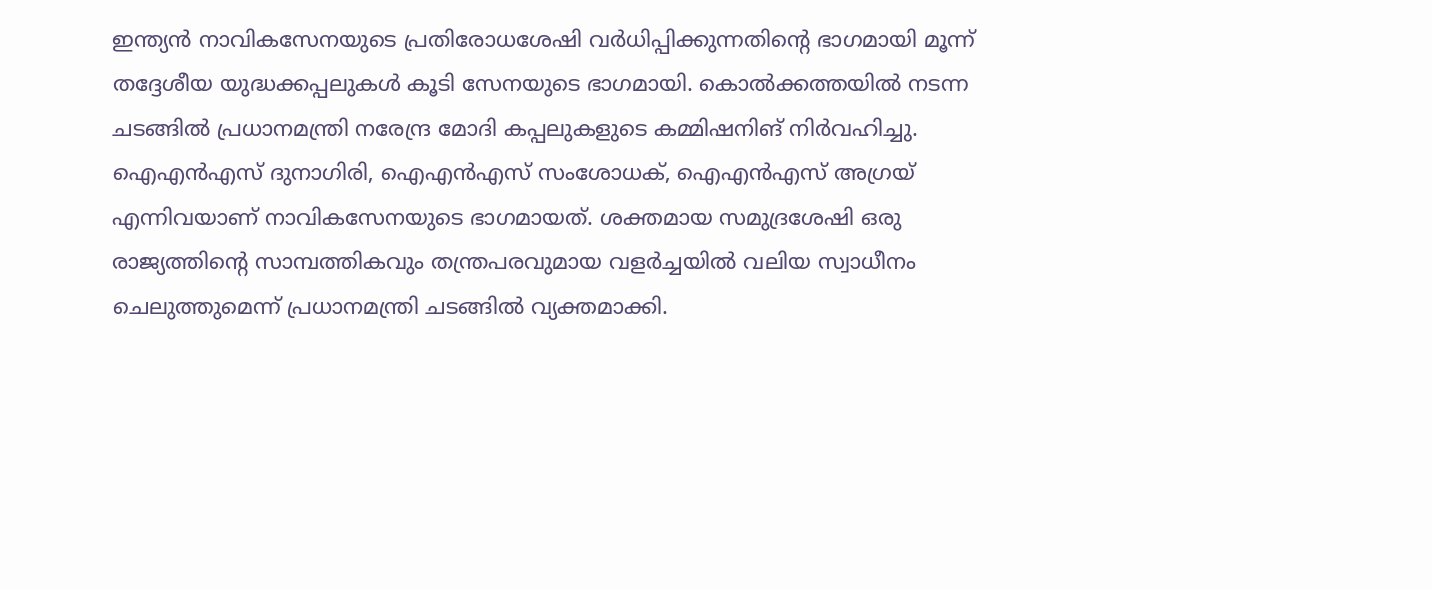ഇന്ത്യൻ നാവികസേനയുടെ പ്രതിരോധശേഷി വർധിപ്പിക്കുന്നതിന്റെ ഭാഗമായി മൂന്ന് തദ്ദേശീയ യുദ്ധക്കപ്പലുകൾ കൂടി സേനയുടെ ഭാഗമായി. കൊൽക്കത്തയിൽ നടന്ന ചടങ്ങിൽ പ്രധാനമന്ത്രി നരേന്ദ്ര മോദി കപ്പലുകളുടെ കമ്മിഷനിങ് നിർവഹിച്ചു.
ഐഎൻഎസ് ദുനാഗിരി, ഐഎൻഎസ് സംശോധക്, ഐഎൻഎസ് അഗ്രയ് എന്നിവയാണ് നാവികസേനയുടെ ഭാഗമായത്. ശക്തമായ സമുദ്രശേഷി ഒരു രാജ്യത്തിന്റെ സാമ്പത്തികവും തന്ത്രപരവുമായ വളർച്ചയിൽ വലിയ സ്വാധീനം ചെലുത്തുമെന്ന് പ്രധാനമന്ത്രി ചടങ്ങിൽ വ്യക്തമാക്കി.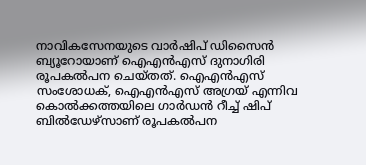നാവികസേനയുടെ വാർഷിപ് ഡിസൈൻ ബ്യൂറോയാണ് ഐഎൻഎസ് ദുനാഗിരി രൂപകൽപന ചെയ്തത്. ഐഎൻഎസ് സംശോധക്, ഐഎൻഎസ് അഗ്രയ് എന്നിവ കൊൽക്കത്തയിലെ ഗാർഡൻ റീച്ച് ഷിപ് ബിൽഡേഴ്സാണ് രൂപകൽപന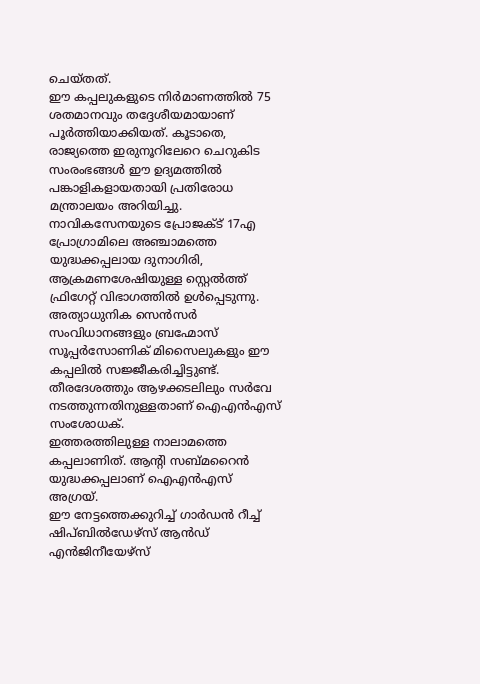ചെയ്തത്.
ഈ കപ്പലുകളുടെ നിർമാണത്തിൽ 75 ശതമാനവും തദ്ദേശീയമായാണ് പൂർത്തിയാക്കിയത്. കൂടാതെ, രാജ്യത്തെ ഇരുനൂറിലേറെ ചെറുകിട
സംരംഭങ്ങൾ ഈ ഉദ്യമത്തിൽ പങ്കാളികളായതായി പ്രതിരോധ മന്ത്രാലയം അറിയിച്ചു. നാവികസേനയുടെ പ്രോജക്ട് 17എ പ്രോഗ്രാമിലെ അഞ്ചാമത്തെ യുദ്ധക്കപ്പലായ ദുനാഗിരി, ആക്രമണശേഷിയുള്ള സ്റ്റെൽത്ത് ഫ്രിഗേറ്റ് വിഭാഗത്തിൽ ഉൾപ്പെടുന്നു.
അത്യാധുനിക സെൻസർ സംവിധാനങ്ങളും ബ്രഹ്മോസ് സൂപ്പർസോണിക് മിസൈലുകളും ഈ കപ്പലിൽ സജ്ജീകരിച്ചിട്ടുണ്ട്. തീരദേശത്തും ആഴക്കടലിലും സർവേ നടത്തുന്നതിനുള്ളതാണ് ഐഎൻഎസ് സംശോധക്.
ഇത്തരത്തിലുള്ള നാലാമത്തെ കപ്പലാണിത്. ആന്റി സബ്മറൈൻ യുദ്ധക്കപ്പലാണ് ഐഎൻഎസ് അഗ്രയ്.
ഈ നേട്ടത്തെക്കുറിച്ച് ഗാർഡൻ റീച്ച് ഷിപ്ബിൽഡേഴ്സ് ആൻഡ് എൻജിനീയേഴ്സ്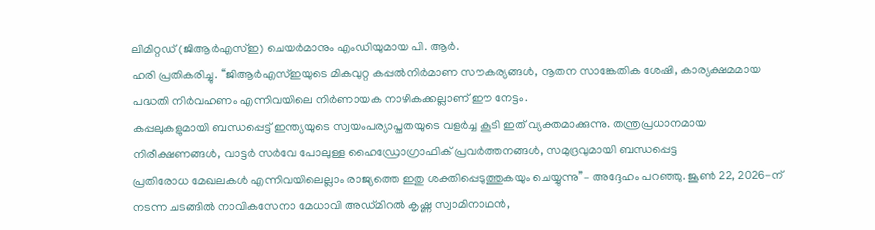ലിമിറ്റഡ് (ജിആർഎസ്ഇ) ചെയർമാനും എംഡിയുമായ പി. ആർ.
ഹരി പ്രതികരിച്ചു. ‘‘ജിആർഎസ്ഇയുടെ മികവുറ്റ കപ്പൽനിർമാണ സൗകര്യങ്ങൾ, നൂതന സാങ്കേതിക ശേഷി, കാര്യക്ഷമമായ പദ്ധതി നിർവഹണം എന്നിവയിലെ നിർണായക നാഴികക്കല്ലാണ് ഈ നേട്ടം.
കപ്പലുകളുമായി ബന്ധപ്പെട്ട് ഇന്ത്യയുടെ സ്വയംപര്യാപ്തതയുടെ വളർച്ച കൂടി ഇത് വ്യക്തമാക്കുന്നു. തന്ത്രപ്രധാനമായ നിരീക്ഷണങ്ങൾ, വാട്ടർ സർവേ പോലുള്ള ഹൈഡ്രോഗ്രാഫിക് പ്രവർത്തനങ്ങൾ, സമുദ്രവുമായി ബന്ധപ്പെട്ട
പ്രതിരോധ മേഖലകൾ എന്നിവയിലെല്ലാം രാജ്യത്തെ ഇതു ശക്തിപ്പെടുത്തുകയും ചെയ്യുന്നു’’– അദ്ദേഹം പറഞ്ഞു. ജൂൺ 22, 2026-ന് നടന്ന ചടങ്ങിൽ നാവികസേനാ മേധാവി അഡ്മിറൽ കൃഷ്ണ സ്വാമിനാഥൻ,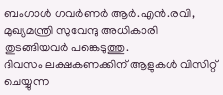ബംഗാൾ ഗവർണർ ആർ.എൻ.രവി, മുഖ്യമന്ത്രി സുവേന്ദു അധികാരി തുടങ്ങിയവർ പങ്കെടുത്തു.
ദിവസം ലക്ഷകണക്കിന് ആളുകൾ വിസിറ്റ് ചെയ്യുന്ന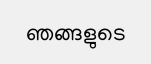ഞങ്ങളുടെ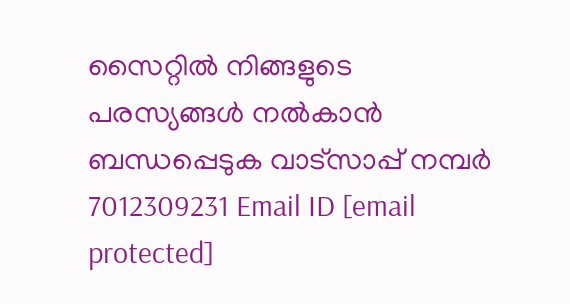സൈറ്റിൽ നിങ്ങളുടെ പരസ്യങ്ങൾ നൽകാൻ ബന്ധപ്പെടുക വാട്സാപ്പ് നമ്പർ 7012309231 Email ID [email protected]